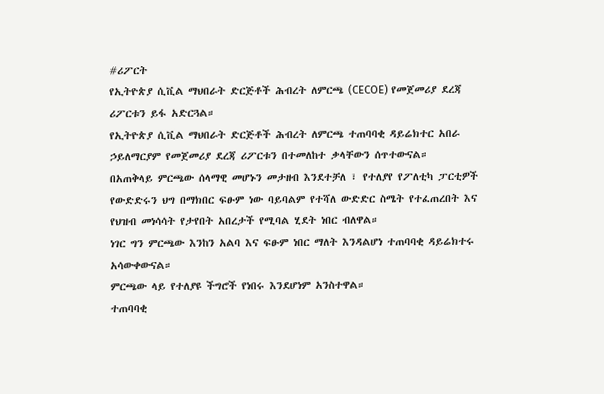#ሪፖርት
የኢትዮጵያ ሲቪል ማህበራት ድርጅቶች ሕብረት ለምርጫ (CECOE) የመጀመሪያ ደረጃ ሪፖርቱን ይፋ አድርጓል።
የኢትዮጵያ ሲቪል ማህበራት ድርጅቶች ሕብረት ለምርጫ ተጠባባቂ ዳይሬክተር አበራ ኃይለማርያም የመጀመሪያ ደረጃ ሪፖርቱን በተመለከተ ቃላቸውን ሰጥተውናል።
በአጠቅላይ ምርጫው ሰላማዊ መሆኑን መታዘብ እንደተቻለ ፣ የተለያየ የፖለቲካ ፓርቲዎች የውድድሩን ህግ በማክበር ፍፁም ነው ባይባልም የተሻለ ውድድር ስሜት የተፈጠረበት እና የህዝብ መነሳሳት የታየበት አበረታች የሚባል ሂደት ነበር ብለዋል።
ነገር ግን ምርጫው እንከን አልባ እና ፍፁም ነበር ማለት እንዳልሆነ ተጠባባቂ ዳይሬክተሩ አሳውቀውናል።
ምርጫው ላይ የተለያዩ ችግሮች የነበሩ እንደሆነም አንስተዋል።
ተጠባባቂ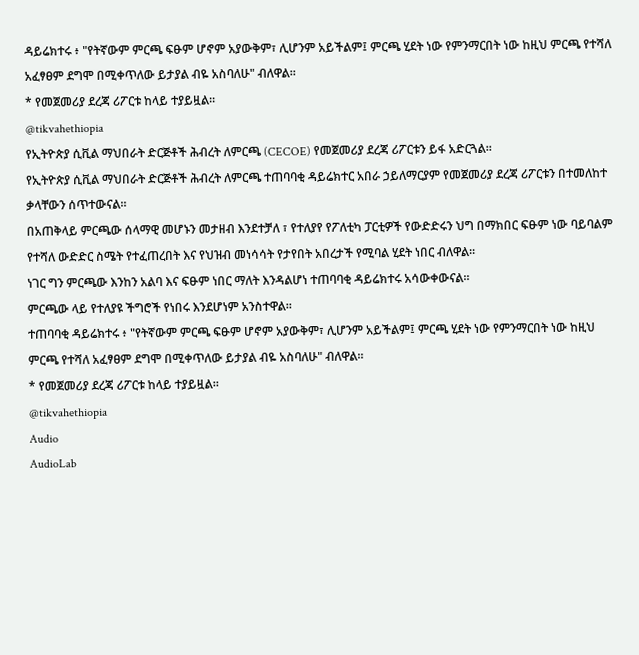ዳይሬክተሩ ፥ "የትኛውም ምርጫ ፍፁም ሆኖም አያውቅም፣ ሊሆንም አይችልም፤ ምርጫ ሂደት ነው የምንማርበት ነው ከዚህ ምርጫ የተሻለ አፈፃፀም ደግሞ በሚቀጥለው ይታያል ብዬ አስባለሁ" ብለዋል።
* የመጀመሪያ ደረጃ ሪፖርቱ ከላይ ተያይዟል።
@tikvahethiopia
የኢትዮጵያ ሲቪል ማህበራት ድርጅቶች ሕብረት ለምርጫ (CECOE) የመጀመሪያ ደረጃ ሪፖርቱን ይፋ አድርጓል።
የኢትዮጵያ ሲቪል ማህበራት ድርጅቶች ሕብረት ለምርጫ ተጠባባቂ ዳይሬክተር አበራ ኃይለማርያም የመጀመሪያ ደረጃ ሪፖርቱን በተመለከተ ቃላቸውን ሰጥተውናል።
በአጠቅላይ ምርጫው ሰላማዊ መሆኑን መታዘብ እንደተቻለ ፣ የተለያየ የፖለቲካ ፓርቲዎች የውድድሩን ህግ በማክበር ፍፁም ነው ባይባልም የተሻለ ውድድር ስሜት የተፈጠረበት እና የህዝብ መነሳሳት የታየበት አበረታች የሚባል ሂደት ነበር ብለዋል።
ነገር ግን ምርጫው እንከን አልባ እና ፍፁም ነበር ማለት እንዳልሆነ ተጠባባቂ ዳይሬክተሩ አሳውቀውናል።
ምርጫው ላይ የተለያዩ ችግሮች የነበሩ እንደሆነም አንስተዋል።
ተጠባባቂ ዳይሬክተሩ ፥ "የትኛውም ምርጫ ፍፁም ሆኖም አያውቅም፣ ሊሆንም አይችልም፤ ምርጫ ሂደት ነው የምንማርበት ነው ከዚህ ምርጫ የተሻለ አፈፃፀም ደግሞ በሚቀጥለው ይታያል ብዬ አስባለሁ" ብለዋል።
* የመጀመሪያ ደረጃ ሪፖርቱ ከላይ ተያይዟል።
@tikvahethiopia
Audio
AudioLab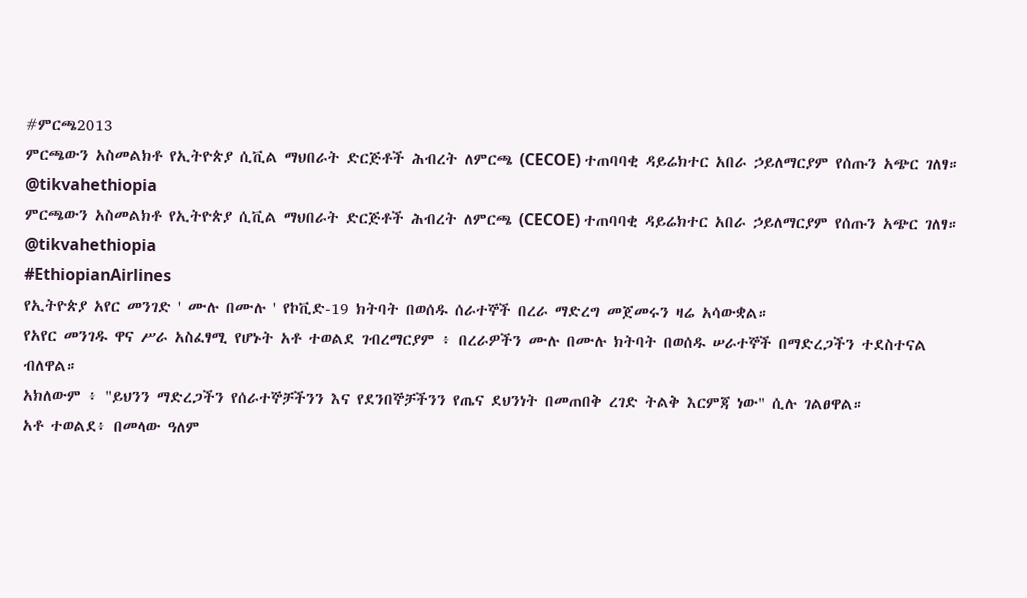#ምርጫ2013
ምርጫውን አስመልክቶ የኢትዮጵያ ሲቪል ማህበራት ድርጅቶች ሕብረት ለምርጫ (CECOE) ተጠባባቂ ዳይሬክተር አበራ ኃይለማርያም የሰጡን አጭር ገለፃ።
@tikvahethiopia
ምርጫውን አስመልክቶ የኢትዮጵያ ሲቪል ማህበራት ድርጅቶች ሕብረት ለምርጫ (CECOE) ተጠባባቂ ዳይሬክተር አበራ ኃይለማርያም የሰጡን አጭር ገለፃ።
@tikvahethiopia
#EthiopianAirlines
የኢትዮጵያ አየር መንገድ ' ሙሉ በሙሉ ' የኮቪድ-19 ክትባት በወሰዱ ሰራተኞች በረራ ማድረግ መጀመሩን ዛሬ አሳውቋል።
የአየር መንገዱ ዋና ሥራ አስፈፃሚ የሆኑት አቶ ተወልደ ገብረማርያም ፥ በረራዎችን ሙሉ በሙሉ ክትባት በወሰዱ ሠራተኞች በማድረጋችን ተደስተናል ብለዋል።
አክለውም ፥ "ይህንን ማድረጋችን የሰራተኞቻችንን እና የደንበኞቻችንን የጤና ደህንነት በመጠበቅ ረገድ ትልቅ እርምጃ ነው" ሲሉ ገልፀዋል።
አቶ ተወልደ፥ በመላው ዓለም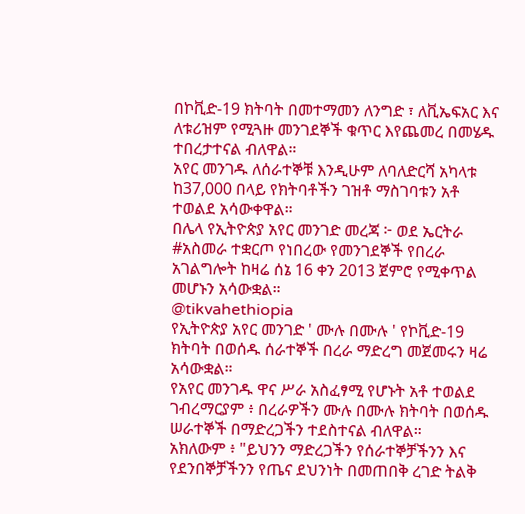በኮቪድ-19 ክትባት በመተማመን ለንግድ ፣ ለቪኤፍአር እና ለቱሪዝም የሚጓዙ መንገደኞች ቁጥር እየጨመረ በመሄዱ ተበረታተናል ብለዋል።
አየር መንገዱ ለሰራተኞቹ እንዲሁም ለባለድርሻ አካላቱ ከ37,000 በላይ የክትባቶችን ገዝቶ ማስገባቱን አቶ ተወልደ አሳውቀዋል።
በሌላ የኢትዮጵያ አየር መንገድ መረጃ ፦ ወደ ኤርትራ #አስመራ ተቋርጦ የነበረው የመንገደኞች የበረራ አገልግሎት ከዛሬ ሰኔ 16 ቀን 2013 ጀምሮ የሚቀጥል መሆኑን አሳውቋል።
@tikvahethiopia
የኢትዮጵያ አየር መንገድ ' ሙሉ በሙሉ ' የኮቪድ-19 ክትባት በወሰዱ ሰራተኞች በረራ ማድረግ መጀመሩን ዛሬ አሳውቋል።
የአየር መንገዱ ዋና ሥራ አስፈፃሚ የሆኑት አቶ ተወልደ ገብረማርያም ፥ በረራዎችን ሙሉ በሙሉ ክትባት በወሰዱ ሠራተኞች በማድረጋችን ተደስተናል ብለዋል።
አክለውም ፥ "ይህንን ማድረጋችን የሰራተኞቻችንን እና የደንበኞቻችንን የጤና ደህንነት በመጠበቅ ረገድ ትልቅ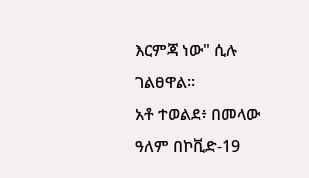እርምጃ ነው" ሲሉ ገልፀዋል።
አቶ ተወልደ፥ በመላው ዓለም በኮቪድ-19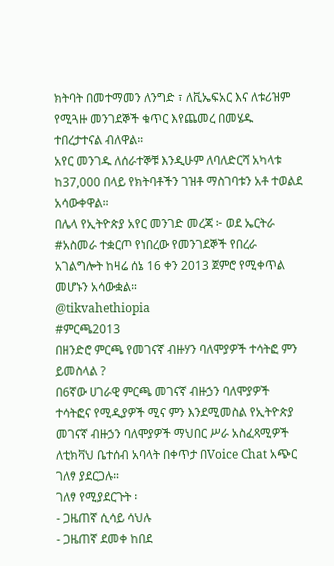ክትባት በመተማመን ለንግድ ፣ ለቪኤፍአር እና ለቱሪዝም የሚጓዙ መንገደኞች ቁጥር እየጨመረ በመሄዱ ተበረታተናል ብለዋል።
አየር መንገዱ ለሰራተኞቹ እንዲሁም ለባለድርሻ አካላቱ ከ37,000 በላይ የክትባቶችን ገዝቶ ማስገባቱን አቶ ተወልደ አሳውቀዋል።
በሌላ የኢትዮጵያ አየር መንገድ መረጃ ፦ ወደ ኤርትራ #አስመራ ተቋርጦ የነበረው የመንገደኞች የበረራ አገልግሎት ከዛሬ ሰኔ 16 ቀን 2013 ጀምሮ የሚቀጥል መሆኑን አሳውቋል።
@tikvahethiopia
#ምርጫ2013
በዘንድሮ ምርጫ የመገናኛ ብዙሃን ባለሞያዎች ተሳትፎ ምን ይመስላል ?
በ6ኛው ሀገራዊ ምርጫ መገናኛ ብዙኃን ባለሞያዎች ተሳትፎና የሚዲያዎች ሚና ምን እንደሚመስል የኢትዮጵያ መገናኛ ብዙኃን ባለሞያዎች ማህበር ሥራ አስፈጻሚዎች ለቲክቫህ ቤተሰብ አባላት በቀጥታ በVoice Chat አጭር ገለፃ ያደርጋሉ።
ገለፃ የሚያደርጉት ፡
- ጋዜጠኛ ሲሳይ ሳህሉ
- ጋዜጠኛ ደመቀ ከበደ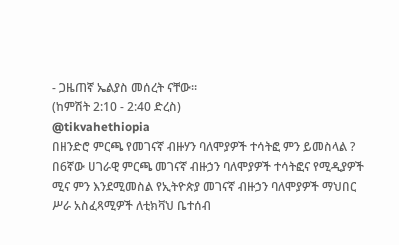- ጋዜጠኛ ኤልያስ መሰረት ናቸው።
(ከምሽት 2:10 - 2:40 ድረስ)
@tikvahethiopia
በዘንድሮ ምርጫ የመገናኛ ብዙሃን ባለሞያዎች ተሳትፎ ምን ይመስላል ?
በ6ኛው ሀገራዊ ምርጫ መገናኛ ብዙኃን ባለሞያዎች ተሳትፎና የሚዲያዎች ሚና ምን እንደሚመስል የኢትዮጵያ መገናኛ ብዙኃን ባለሞያዎች ማህበር ሥራ አስፈጻሚዎች ለቲክቫህ ቤተሰብ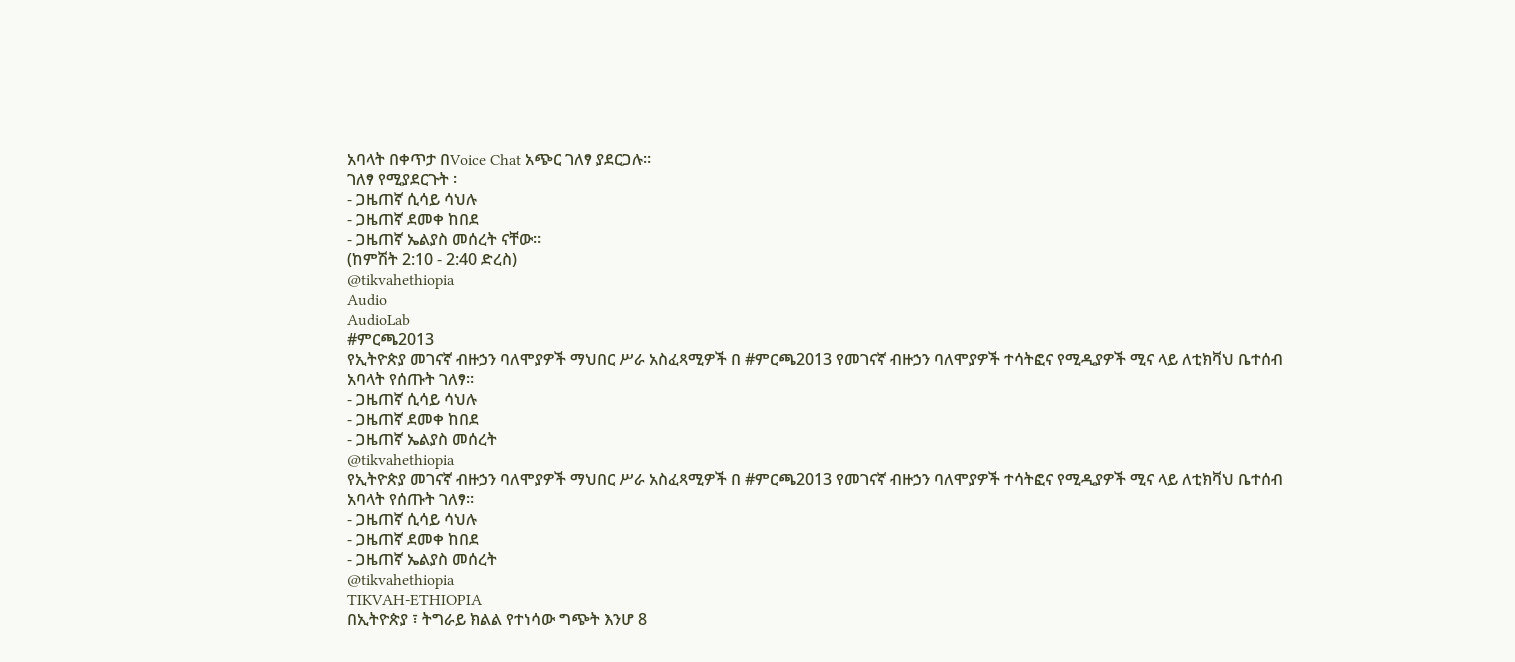አባላት በቀጥታ በVoice Chat አጭር ገለፃ ያደርጋሉ።
ገለፃ የሚያደርጉት ፡
- ጋዜጠኛ ሲሳይ ሳህሉ
- ጋዜጠኛ ደመቀ ከበደ
- ጋዜጠኛ ኤልያስ መሰረት ናቸው።
(ከምሽት 2:10 - 2:40 ድረስ)
@tikvahethiopia
Audio
AudioLab
#ምርጫ2013
የኢትዮጵያ መገናኛ ብዙኃን ባለሞያዎች ማህበር ሥራ አስፈጻሚዎች በ #ምርጫ2013 የመገናኛ ብዙኃን ባለሞያዎች ተሳትፎና የሚዲያዎች ሚና ላይ ለቲክቫህ ቤተሰብ አባላት የሰጡት ገለፃ።
- ጋዜጠኛ ሲሳይ ሳህሉ
- ጋዜጠኛ ደመቀ ከበደ
- ጋዜጠኛ ኤልያስ መሰረት
@tikvahethiopia
የኢትዮጵያ መገናኛ ብዙኃን ባለሞያዎች ማህበር ሥራ አስፈጻሚዎች በ #ምርጫ2013 የመገናኛ ብዙኃን ባለሞያዎች ተሳትፎና የሚዲያዎች ሚና ላይ ለቲክቫህ ቤተሰብ አባላት የሰጡት ገለፃ።
- ጋዜጠኛ ሲሳይ ሳህሉ
- ጋዜጠኛ ደመቀ ከበደ
- ጋዜጠኛ ኤልያስ መሰረት
@tikvahethiopia
TIKVAH-ETHIOPIA
በኢትዮጵያ ፣ ትግራይ ክልል የተነሳው ግጭት እንሆ 8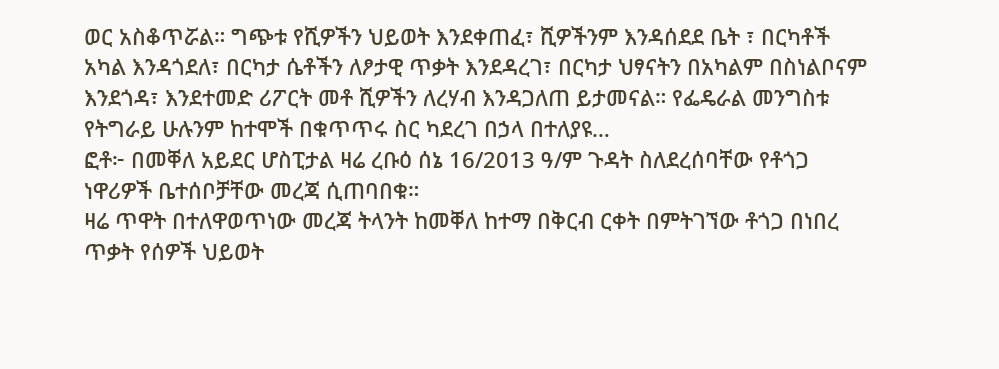ወር አስቆጥሯል። ግጭቱ የሺዎችን ህይወት እንደቀጠፈ፣ ሺዎችንም እንዳሰደደ ቤት ፣ በርካቶች አካል እንዳጎደለ፣ በርካታ ሴቶችን ለፆታዊ ጥቃት እንደዳረገ፣ በርካታ ህፃናትን በአካልም በስነልቦናም እንደጎዳ፣ እንደተመድ ሪፖርት መቶ ሺዎችን ለረሃብ እንዳጋለጠ ይታመናል። የፌዴራል መንግስቱ የትግራይ ሁሉንም ከተሞች በቁጥጥሩ ስር ካደረገ በኃላ በተለያዩ…
ፎቶ፦ በመቐለ አይደር ሆስፒታል ዛሬ ረቡዕ ሰኔ 16/2013 ዓ/ም ጉዳት ስለደረሰባቸው የቶጎጋ ነዋሪዎች ቤተሰቦቻቸው መረጃ ሲጠባበቁ።
ዛሬ ጥዋት በተለዋወጥነው መረጃ ትላንት ከመቐለ ከተማ በቅርብ ርቀት በምትገኘው ቶጎጋ በነበረ ጥቃት የሰዎች ህይወት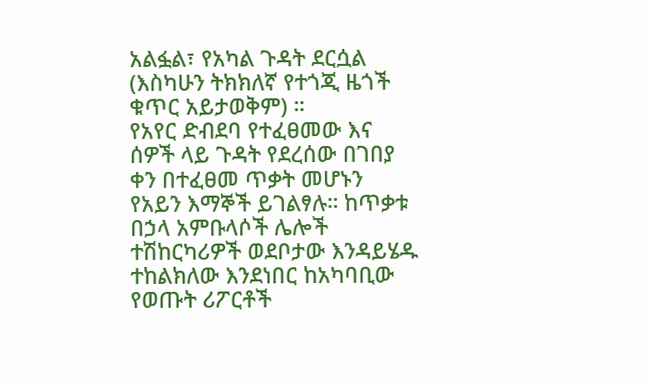አልፏል፣ የአካል ጉዳት ደርሷል (እስካሁን ትክክለኛ የተጎጂ ዜጎች ቁጥር አይታወቅም) ።
የአየር ድብደባ የተፈፀመው እና ሰዎች ላይ ጉዳት የደረሰው በገበያ ቀን በተፈፀመ ጥቃት መሆኑን የአይን እማኞች ይገልፃሉ። ከጥቃቱ በኃላ አምቡላሶች ሌሎች ተሽከርካሪዎች ወደቦታው እንዳይሄዱ ተከልክለው እንደነበር ከአካባቢው የወጡት ሪፖርቶች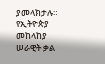ያመላክታሉ።
የኢትዮጵያ መከላከያ ሠራዊት ቃል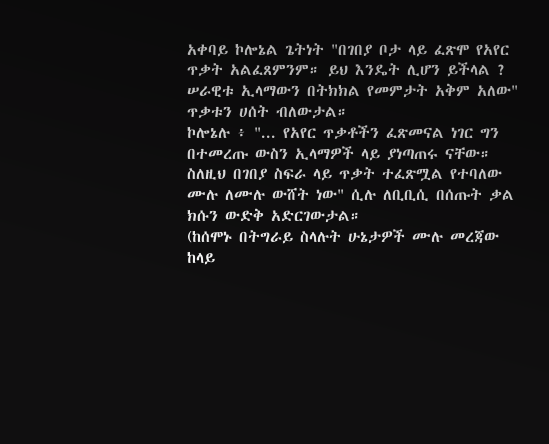አቀባይ ኮሎኔል ጌትነት "በገበያ ቦታ ላይ ፈጽሞ የአየር ጥቃት አልፈጸምንም። ይህ እንዴት ሊሆን ይችላል ? ሠራዊቱ ኢላማውን በትክክል የመምታት አቅም አለው" ጥቃቱን ሀሰት ብለውታል።
ኮሎኔሉ ፥ "... የአየር ጥቃቶችን ፈጽመናል ነገር ግን በተመረጡ ውስን ኢላማዎች ላይ ያነጣጠሩ ናቸው። ስለዚህ በገበያ ስፍራ ላይ ጥቃት ተፈጽሟል የተባለው ሙሉ ለሙሉ ውሸት ነው" ሲሉ ለቢቢሲ በሰጡት ቃል ክሱን ውድቅ አድርገውታል።
(ከሰሞኑ በትግራይ ስላሉት ሁኔታዎች ሙሉ መረጃው ከላይ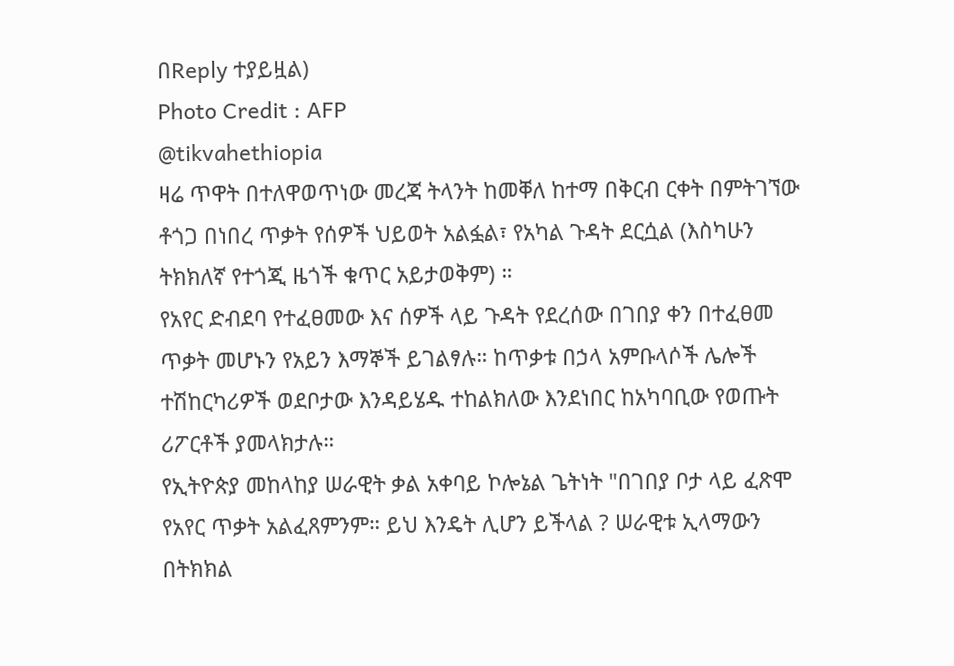በReply ተያይዟል)
Photo Credit : AFP
@tikvahethiopia
ዛሬ ጥዋት በተለዋወጥነው መረጃ ትላንት ከመቐለ ከተማ በቅርብ ርቀት በምትገኘው ቶጎጋ በነበረ ጥቃት የሰዎች ህይወት አልፏል፣ የአካል ጉዳት ደርሷል (እስካሁን ትክክለኛ የተጎጂ ዜጎች ቁጥር አይታወቅም) ።
የአየር ድብደባ የተፈፀመው እና ሰዎች ላይ ጉዳት የደረሰው በገበያ ቀን በተፈፀመ ጥቃት መሆኑን የአይን እማኞች ይገልፃሉ። ከጥቃቱ በኃላ አምቡላሶች ሌሎች ተሽከርካሪዎች ወደቦታው እንዳይሄዱ ተከልክለው እንደነበር ከአካባቢው የወጡት ሪፖርቶች ያመላክታሉ።
የኢትዮጵያ መከላከያ ሠራዊት ቃል አቀባይ ኮሎኔል ጌትነት "በገበያ ቦታ ላይ ፈጽሞ የአየር ጥቃት አልፈጸምንም። ይህ እንዴት ሊሆን ይችላል ? ሠራዊቱ ኢላማውን በትክክል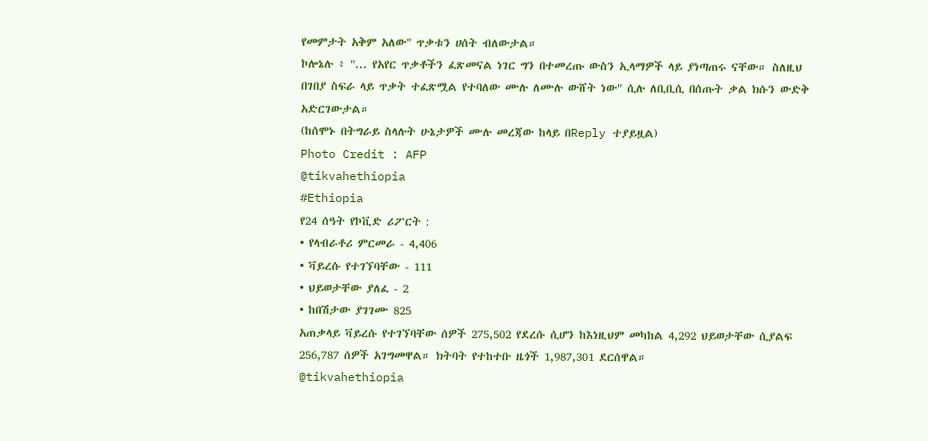የመምታት አቅም አለው" ጥቃቱን ሀሰት ብለውታል።
ኮሎኔሉ ፥ "... የአየር ጥቃቶችን ፈጽመናል ነገር ግን በተመረጡ ውስን ኢላማዎች ላይ ያነጣጠሩ ናቸው። ስለዚህ በገበያ ስፍራ ላይ ጥቃት ተፈጽሟል የተባለው ሙሉ ለሙሉ ውሸት ነው" ሲሉ ለቢቢሲ በሰጡት ቃል ክሱን ውድቅ አድርገውታል።
(ከሰሞኑ በትግራይ ስላሉት ሁኔታዎች ሙሉ መረጃው ከላይ በReply ተያይዟል)
Photo Credit : AFP
@tikvahethiopia
#Ethiopia
የ24 ሰዓት የኮቪድ ሪፖርት :
• የላብራቶሪ ምርመራ - 4,406
• ቫይረሱ የተገኘባቸው - 111
• ህይወታቸው ያለፈ - 2
• ከበሽታው ያገገሙ 825
አጠቃላይ ቫይረሱ የተገኘባቸው ሰዎች 275,502 የደረሱ ሲሆን ከእነዚህም መካከል 4,292 ህይወታቸው ሲያልፍ 256,787 ሰዎች አገግመዋል። ክትባት የተከተቡ ዜጎች 1,987,301 ደርሰዋል።
@tikvahethiopia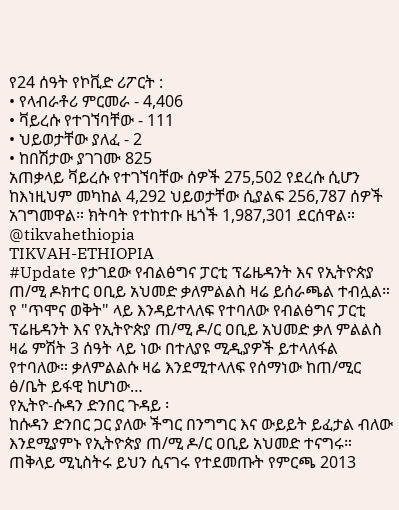የ24 ሰዓት የኮቪድ ሪፖርት :
• የላብራቶሪ ምርመራ - 4,406
• ቫይረሱ የተገኘባቸው - 111
• ህይወታቸው ያለፈ - 2
• ከበሽታው ያገገሙ 825
አጠቃላይ ቫይረሱ የተገኘባቸው ሰዎች 275,502 የደረሱ ሲሆን ከእነዚህም መካከል 4,292 ህይወታቸው ሲያልፍ 256,787 ሰዎች አገግመዋል። ክትባት የተከተቡ ዜጎች 1,987,301 ደርሰዋል።
@tikvahethiopia
TIKVAH-ETHIOPIA
#Update የታገደው የብልፅግና ፓርቲ ፕሬዜዳንት እና የኢትዮጵያ ጠ/ሚ ዶክተር ዐቢይ አህመድ ቃለምልልስ ዛሬ ይሰራጫል ተብሏል። የ "ጥሞና ወቅት" ላይ እንዳይተላለፍ የተባለው የብልፅግና ፓርቲ ፕሬዜዳንት እና የኢትዮጵያ ጠ/ሚ ዶ/ር ዐቢይ አህመድ ቃለ ምልልስ ዛሬ ምሽት 3 ሰዓት ላይ ነው በተለያዩ ሚዲያዎች ይተላለፋል የተባለው። ቃለምልልሱ ዛሬ እንደሚተላለፍ የሰማነው ከጠ/ሚር ፅ/ቤት ይፋዊ ከሆነው…
የኢትዮ-ሱዳን ድንበር ጉዳይ ፡
ከሱዳን ድንበር ጋር ያለው ችግር በንግግር እና ውይይት ይፈታል ብለው እንደሚያምኑ የኢትዮጵያ ጠ/ሚ ዶ/ር ዐቢይ አህመድ ተናግሩ።
ጠቅላይ ሚኒስትሩ ይህን ሲናገሩ የተደመጡት የምርጫ 2013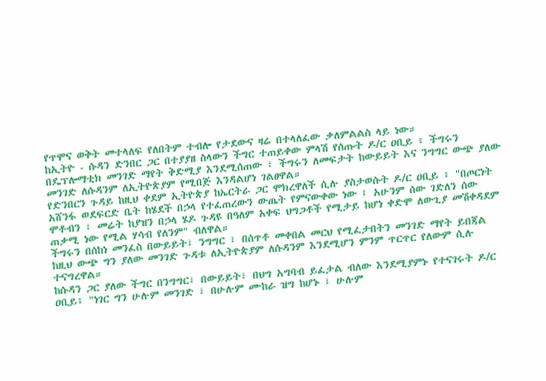የጥሞና ወቅት መተላለፍ የለበትም ተብሎ የታደውና ዛሬ በተላለፈው ቃለምልልስ ላይ ነው።
ከኢትዮ - ሱዳን ድንበር ጋር በተያያዘ ስላውን ችግር ተጠይቀው ምላሽ የሰጡት ዶ/ር ዐቢይ ፥ ችግሩን በዴፕሎማቲክ መንገድ ማየት ቅድሚያ እንደሚሰጠው ፣ ችግሩን ለመፍታት ከውይይት እና ንግግር ውጭ ያለው መንገድ ለሱዳንም ለኢትዮጵያም የሚበጅ እንዳልሆነ ገልፀዋል።
የድንበርን ጉዳይ ከዚህ ቀደም ኢትዮጵያ ከኤርትራ ጋር ሞክረዋለች ሲሉ ያስታወሱት ዶ/ር ዐቢይ ፥ "በጦርነት አሸንፋ ወደፍርድ ቤት ከሄደች በኃላ የተፈጠረውን ውጤት የምናውቀው ነው ፤ አሁንም ሰው ገድለን ሰው ሞቶብን ፣ መሬት ከያዝን በኃላ ሄዶ ጉዳዩ በዓለም አቀፍ ህግጋቶች የሚታይ ከሆነ ቀድሞ ለውጊያ መሽቀዳደም ጠቃሚ ነው የሚል ሃሳብ የለንም" ብለዋል።
ችግሩን በሰከነ መንፈስ በውይይት፣ ንግግር ፣ በሰጥቶ መቀበል መርህ የሚፈታበትን መንገድ ማየት ይበጃል ከዚህ ውጭ ግን ያለው መንገድ ጉዳቱ ለኢትዮጵያም ለሱዳንም እንደሚሆን ምንም ጥርጥር የለውም ሲሉ ተናግረዋል።
ከሱዳን ጋር ያለው ችግር በንግግር፣ በውይይት፣ በህግ አግባብ ይፈታል ብለው እንደሚያምኑ የተናገሩት ዶ/ር ዐቢይ፥ "ነገር ግን ሁሉም መንገድ ፣ በሁሉም ሙከራ ዝግ ከሆኑ ፣ ሁሉም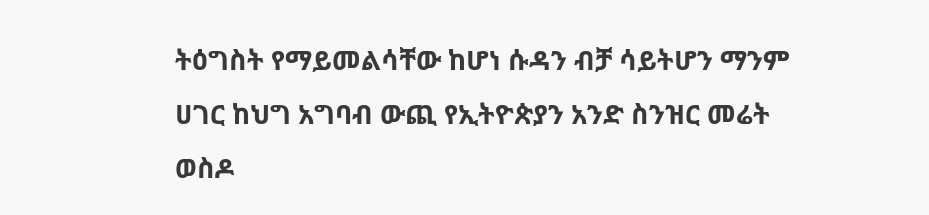ትዕግስት የማይመልሳቸው ከሆነ ሱዳን ብቻ ሳይትሆን ማንም ሀገር ከህግ አግባብ ውጪ የኢትዮጵያን አንድ ስንዝር መሬት ወስዶ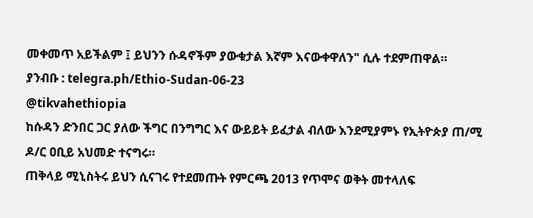መቀመጥ አይችልም ፤ ይህንን ሱዳኖችም ያውቁታል እኛም እናውቀዋለን" ሲሉ ተደምጠዋል።
ያንብቡ : telegra.ph/Ethio-Sudan-06-23
@tikvahethiopia
ከሱዳን ድንበር ጋር ያለው ችግር በንግግር እና ውይይት ይፈታል ብለው እንደሚያምኑ የኢትዮጵያ ጠ/ሚ ዶ/ር ዐቢይ አህመድ ተናግሩ።
ጠቅላይ ሚኒስትሩ ይህን ሲናገሩ የተደመጡት የምርጫ 2013 የጥሞና ወቅት መተላለፍ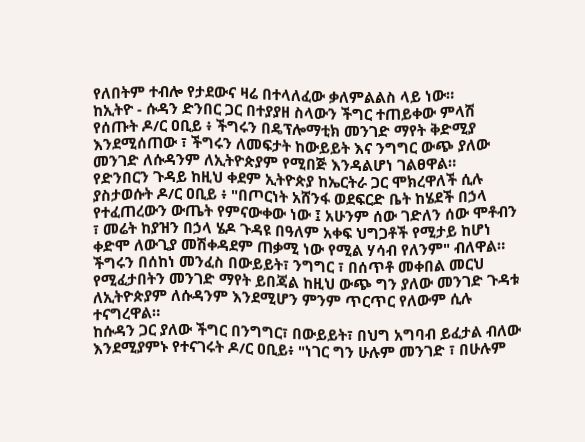የለበትም ተብሎ የታደውና ዛሬ በተላለፈው ቃለምልልስ ላይ ነው።
ከኢትዮ - ሱዳን ድንበር ጋር በተያያዘ ስላውን ችግር ተጠይቀው ምላሽ የሰጡት ዶ/ር ዐቢይ ፥ ችግሩን በዴፕሎማቲክ መንገድ ማየት ቅድሚያ እንደሚሰጠው ፣ ችግሩን ለመፍታት ከውይይት እና ንግግር ውጭ ያለው መንገድ ለሱዳንም ለኢትዮጵያም የሚበጅ እንዳልሆነ ገልፀዋል።
የድንበርን ጉዳይ ከዚህ ቀደም ኢትዮጵያ ከኤርትራ ጋር ሞክረዋለች ሲሉ ያስታወሱት ዶ/ር ዐቢይ ፥ "በጦርነት አሸንፋ ወደፍርድ ቤት ከሄደች በኃላ የተፈጠረውን ውጤት የምናውቀው ነው ፤ አሁንም ሰው ገድለን ሰው ሞቶብን ፣ መሬት ከያዝን በኃላ ሄዶ ጉዳዩ በዓለም አቀፍ ህግጋቶች የሚታይ ከሆነ ቀድሞ ለውጊያ መሽቀዳደም ጠቃሚ ነው የሚል ሃሳብ የለንም" ብለዋል።
ችግሩን በሰከነ መንፈስ በውይይት፣ ንግግር ፣ በሰጥቶ መቀበል መርህ የሚፈታበትን መንገድ ማየት ይበጃል ከዚህ ውጭ ግን ያለው መንገድ ጉዳቱ ለኢትዮጵያም ለሱዳንም እንደሚሆን ምንም ጥርጥር የለውም ሲሉ ተናግረዋል።
ከሱዳን ጋር ያለው ችግር በንግግር፣ በውይይት፣ በህግ አግባብ ይፈታል ብለው እንደሚያምኑ የተናገሩት ዶ/ር ዐቢይ፥ "ነገር ግን ሁሉም መንገድ ፣ በሁሉም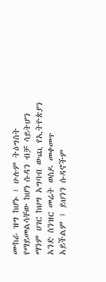ሙከራ ዝግ ከሆኑ ፣ ሁሉም ትዕግስት የማይመልሳቸው ከሆነ ሱዳን ብቻ ሳይትሆን ማንም ሀገር ከህግ አግባብ ውጪ የኢትዮጵያን አንድ ስንዝር መሬት ወስዶ መቀመጥ አይችልም ፤ ይህንን ሱዳኖችም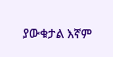ያውቁታል እኛም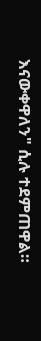እናውቀዋለን" ሲሉ ተደምጠዋል።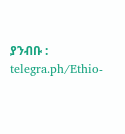ያንብቡ : telegra.ph/Ethio-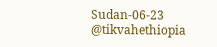Sudan-06-23
@tikvahethiopia